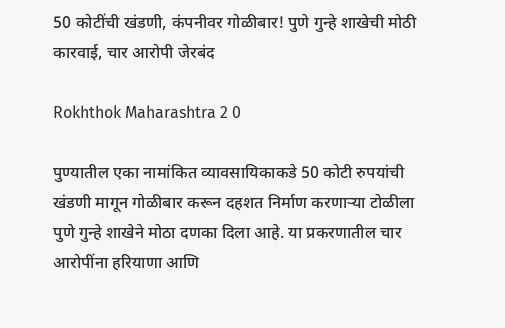50 कोटींची खंडणी, कंपनीवर गोळीबार! पुणे गुन्हे शाखेची मोठी कारवाई, चार आरोपी जेरबंद

Rokhthok Maharashtra 2 0

पुण्यातील एका नामांकित व्यावसायिकाकडे 50 कोटी रुपयांची खंडणी मागून गोळीबार करून दहशत निर्माण करणाऱ्या टोळीला पुणे गुन्हे शाखेने मोठा दणका दिला आहे. या प्रकरणातील चार आरोपींना हरियाणा आणि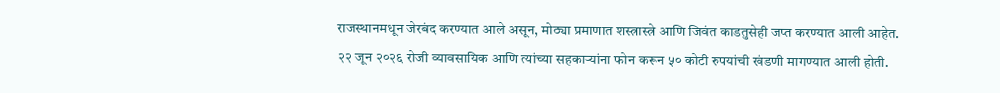राजस्थानमधून जेरबंद करण्यात आले असून, मोठ्या प्रमाणात शस्त्रास्त्रे आणि जिवंत काडतुसेही जप्त करण्यात आली आहेत.
२२ जून २०२६ रोजी व्यावसायिक आणि त्यांच्या सहकाऱ्यांना फोन करून ५० कोटी रुपयांची खंडणी मागण्यात आली होती.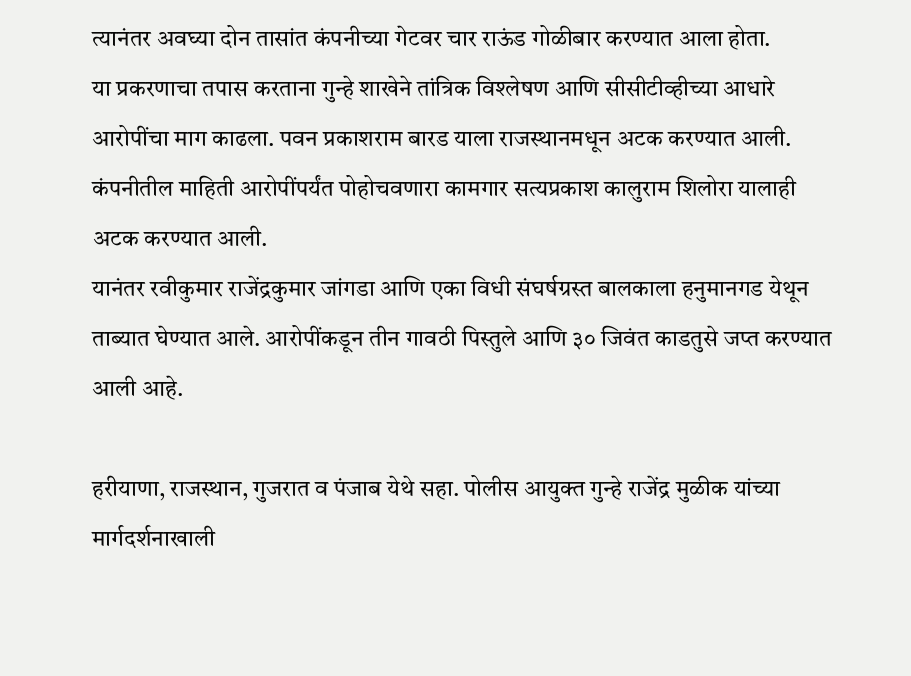त्यानंतर अवघ्या दोन तासांत कंपनीच्या गेटवर चार राऊंड गोळीबार करण्यात आला होता.
या प्रकरणाचा तपास करताना गुन्हे शाखेने तांत्रिक विश्लेषण आणि सीसीटीव्हीच्या आधारे आरोपींचा माग काढला. पवन प्रकाशराम बारड याला राजस्थानमधून अटक करण्यात आली. कंपनीतील माहिती आरोपींपर्यंत पोहोचवणारा कामगार सत्यप्रकाश कालुराम शिलोरा यालाही अटक करण्यात आली.
यानंतर रवीकुमार राजेंद्रकुमार जांगडा आणि एका विधी संघर्षग्रस्त बालकाला हनुमानगड येथून ताब्यात घेण्यात आले. आरोपींकडून तीन गावठी पिस्तुले आणि ३० जिवंत काडतुसे जप्त करण्यात आली आहे.

हरीयाणा, राजस्थान, गुजरात व पंजाब येथे सहा. पोलीस आयुक्त गुन्हे राजेंद्र मुळीक यांच्या मार्गदर्शनाखाली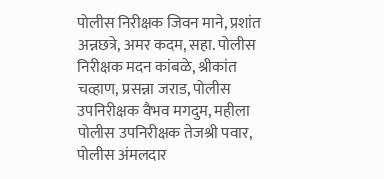पोलीस निरीक्षक जिवन माने, प्रशांत अन्नछत्रे, अमर कदम, सहा. पोलीस निरीक्षक मदन कांबळे, श्रीकांत चव्हाण, प्रसन्ना जराड, पोलीस उपनिरीक्षक वैभव मगदुम, महीला पोलीस उपनिरीक्षक तेजश्री पवार, पोलीस अंमलदार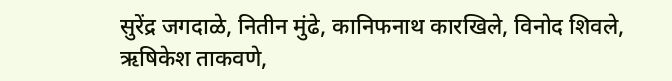सुरेंद्र जगदाळे, नितीन मुंढे, कानिफनाथ कारखिले, विनोद शिवले, ऋषिकेश ताकवणे,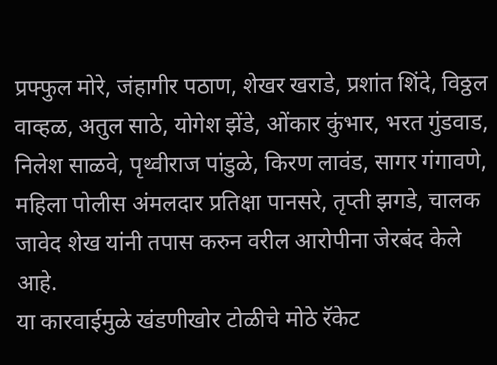प्रफ्फुल मोरे, जंहागीर पठाण, शेखर खराडे, प्रशांत शिंदे, विठ्ठल वाव्हळ, अतुल साठे, योगेश झेंडे, ओंकार कुंभार, भरत गुंडवाड, निलेश साळवे, पृथ्वीराज पांडुळे, किरण लावंड, सागर गंगावणे, महिला पोलीस अंमलदार प्रतिक्षा पानसरे, तृप्ती झगडे, चालक जावेद शेख यांनी तपास करुन वरील आरोपीना जेरबंद केले आहे.
या कारवाईमुळे खंडणीखोर टोळीचे मोठे रॅकेट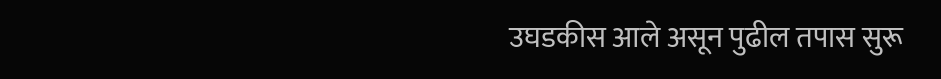उघडकीस आले असून पुढील तपास सुरू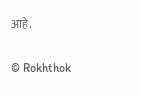आहे.

© Rokhthok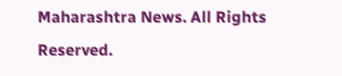Maharashtra News. All Rights Reserved.